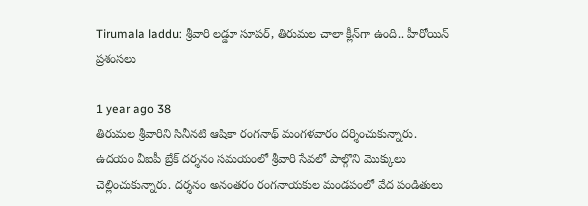Tirumala laddu: శ్రీవారి లడ్డూ సూపర్, తిరుమల చాలా క్లీన్‌గా ఉంది.. హీరోయిన్ ప్రశంసలు

1 year ago 38
తిరుమల శ్రీవారిని సినీనటి ఆషికా రంగనాథ్ మంగళవారం దర్శించుకున్నారు. ఉదయం వీఐపీ బ్రేక్ దర్శనం సమయంలో శ్రీవారి సేవలో పాల్గొని మొక్కులు చెల్లించుకున్నారు. దర్శనం అనంతరం రంగనాయకుల మండపంలో వేద పండితులు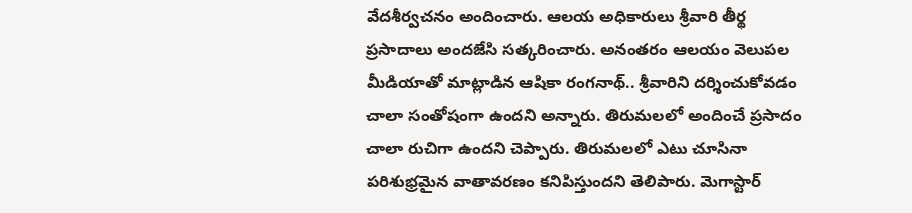వేదశీర్వచనం అందించారు. ఆలయ అధికారులు శ్రీవారి తీర్థ ప్రసాదాలు అందజేసి సత్కరించారు. అనంతరం ఆలయం వెలుపల మీడియాతో మాట్లాడిన ఆషికా రంగనాథ్.. శ్రీవారిని దర్శించుకోవడం చాలా సంతోషంగా ఉందని అన్నారు. తిరుమలలో అందించే ప్రసాదం చాలా రుచిగా ఉందని చెప్పారు. తిరుమలలో ఎటు చూసినా పరిశుభ్రమైన వాతావరణం కనిపిస్తుందని తెలిపారు. మెగాస్టార్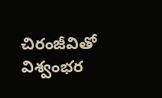చిరంజీవితో విశ్వంభర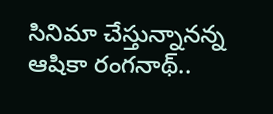సినిమా చేస్తున్నానన్న ఆషికా రంగనాథ్..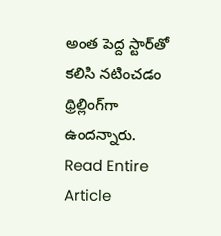అంత పెద్ద స్టార్‌తో కలిసి నటించడం థ్రిల్లింగ్‌గా ఉందన్నారు.
Read Entire Article